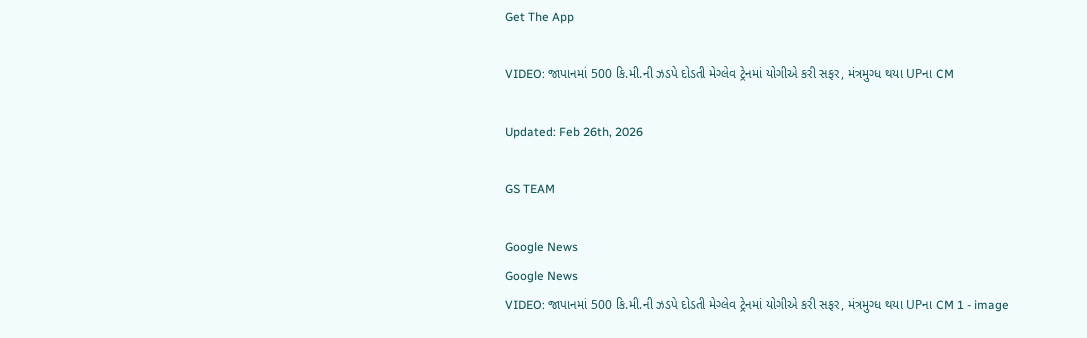Get The App

VIDEO: જાપાનમાં 500 કિ.મી.ની ઝડપે દોડતી મેગ્લેવ ટ્રેનમાં યોગીએ કરી સફર, મંત્રમુગ્ધ થયા UPના CM

Updated: Feb 26th, 2026

GS TEAM

Google News
Google News
VIDEO: જાપાનમાં 500 કિ.મી.ની ઝડપે દોડતી મેગ્લેવ ટ્રેનમાં યોગીએ કરી સફર, મંત્રમુગ્ધ થયા UPના CM 1 - image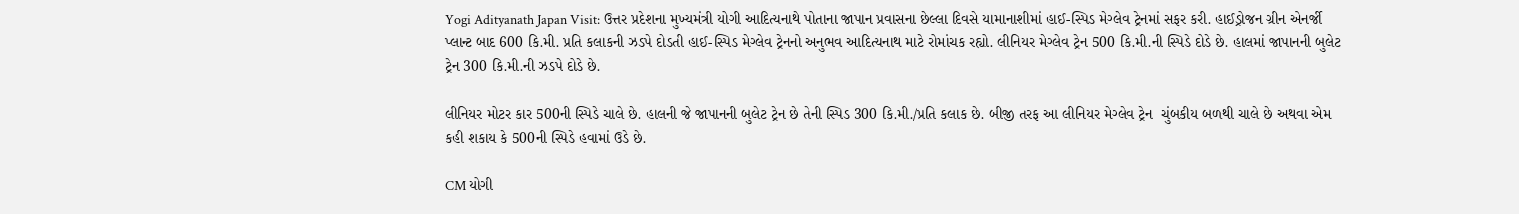Yogi Adityanath Japan Visit: ઉત્તર પ્રદેશના મુખ્યમંત્રી યોગી આદિત્યનાથે પોતાના જાપાન પ્રવાસના છેલ્લા દિવસે યામાનાશીમાં હાઈ-સ્પિડ મેગ્લેવ ટ્રેનમાં સફર કરી. હાઈડ્રોજન ગ્રીન એનર્જી પ્લાન્ટ બાદ 600 કિ.મી. પ્રતિ કલાકની ઝડપે દોડતી હાઈ-સ્પિડ મેગ્લેવ ટ્રેનનો અનુભવ આદિત્યનાથ માટે રોમાંચક રહ્યો. લીનિયર મેગ્લેવ ટ્રેન 500 કિ.મી.ની સ્પિડે દોડે છે. હાલમાં જાપાનની બુલેટ ટ્રેન 300 કિ.મી.ની ઝડપે દોડે છે.

લીનિયર મોટર કાર 500ની સ્પિડે ચાલે છે. હાલની જે જાપાનની બુલેટ ટ્રેન છે તેની સ્પિડ 300 કિ.મી./પ્રતિ કલાક છે. બીજી તરફ આ લીનિયર મેગ્લેવ ટ્રેન  ચુંબકીય બળથી ચાલે છે અથવા એમ કહી શકાય કે 500ની સ્પિડે હવામાં ઉડે છે.

CM યોગી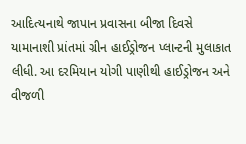આદિત્યનાથે જાપાન પ્રવાસના બીજા દિવસે યામાનાશી પ્રાંતમાં ગ્રીન હાઈડ્રોજન પ્લાન્ટની મુલાકાત લીધી. આ દરમિયાન યોગી પાણીથી હાઈડ્રોજન અને વીજળી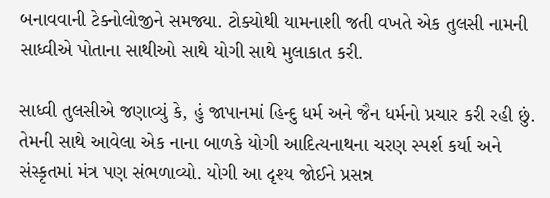બનાવવાની ટેક્નોલોજીને સમજ્યા. ટોક્યોથી યામનાશી જતી વખતે એક તુલસી નામની સાધ્વીએ પોતાના સાથીઓ સાથે યોગી સાથે મુલાકાત કરી.

સાધ્વી તુલસીએ જણાવ્યું કે, હું જાપાનમાં હિન્દુ ધર્મ અને જૈન ધર્મનો પ્રચાર કરી રહી છું. તેમની સાથે આવેલા એક નાના બાળકે યોગી આદિત્યનાથના ચરણ સ્પર્શ કર્યા અને સંસ્કૃતમાં મંત્ર પણ સંભળાવ્યો. યોગી આ દૃશ્ય જોઈને પ્રસન્ન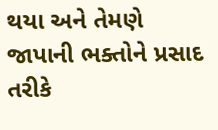થયા અને તેમણે જાપાની ભક્તોને પ્રસાદ તરીકે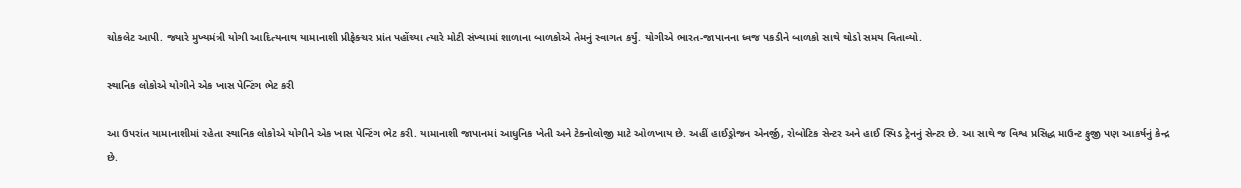ચોકલેટ આપી. જ્યારે મુખ્યમંત્રી યોગી આદિત્યનાથ યામાનાશી પ્રીફેક્ચર પ્રાંત પહોંચ્યા ત્યારે મોટી સંખ્યામાં શાળાના બાળકોએ તેમનું સ્વાગત કર્યું. યોગીએ ભારત-જાપાનના ધ્વજ પકડીને બાળકો સાથે થોડો સમય વિતાવ્યો.

સ્થાનિક લોકોએ યોગીને એક ખાસ પેન્ટિંગ ભેટ કરી

આ ઉપરાંત યામાનાશીમાં રહેતા સ્થાનિક લોકોએ યોગીને એક ખાસ પેન્ટિંગ ભેટ કરી. યામાનાશી જાપાનમાં આધુનિક ખેતી અને ટેક્નોલોજી માટે ઓળખાય છે. અહીં હાઈડ્રોજન એનર્જી, રોબોટિક સેન્ટર અને હાઈ સ્પિડ ટ્રેનનું સેન્ટર છે. આ સાથે જ વિશ્વ પ્રસિદ્ધ માઉન્ટ ફુજી પણ આકર્ષનું કેન્દ્ર છે.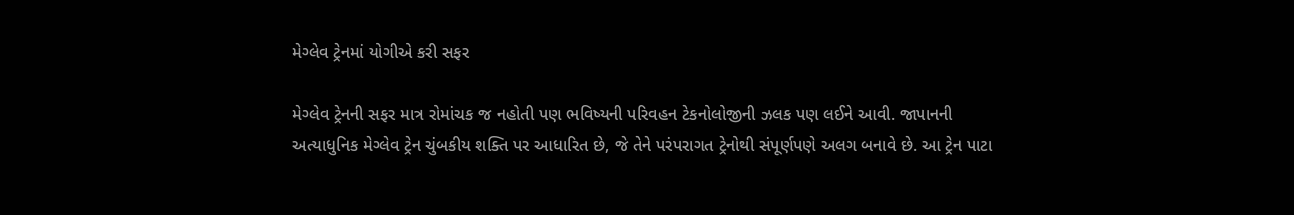મેગ્લેવ ટ્રેનમાં યોગીએ કરી સફર

મેગ્લેવ ટ્રેનની સફર માત્ર રોમાંચક જ નહોતી પણ ભવિષ્યની પરિવહન ટેકનોલોજીની ઝલક પણ લઈને આવી. જાપાનની અત્યાધુનિક મેગ્લેવ ટ્રેન ચુંબકીય શક્તિ પર આધારિત છે, જે તેને પરંપરાગત ટ્રેનોથી સંપૂર્ણપણે અલગ બનાવે છે. આ ટ્રેન પાટા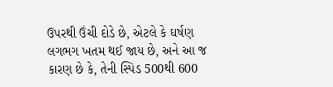ઉપરથી ઉંચી દોડે છે, એટલે કે ઘર્ષણ લગભગ ખતમ થઈ જાય છે, અને આ જ કારણ છે કે, તેની સ્પિડ 500થી 600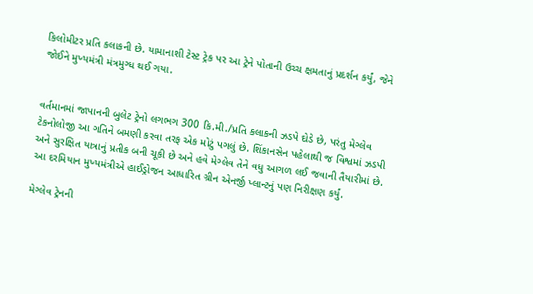કિલોમીટર પ્રતિ કલાકની છે. યામાનાશી ટેસ્ટ ટ્રેક પર આ ટ્રેને પોતાની ઉચ્ચ ક્ષમતાનું પ્રદર્શન કર્યું, જેને જોઈને મુખ્યમંત્રી મંત્રમુગ્ધ થઈ ગયા.


વર્તમાનમાં જાપાનની બુલેટ ટ્રેનો લગભગ 300 કિ.મી./પ્રતિ કલાકની ઝડપે દોડે છે, પરંતુ મેગ્લેવ ટેકનોલોજી આ ગતિને બમણી કરવા તરફ એક મોટું પગલું છે. શિંકાનસેન પહેલાથી જ વિશ્વમાં ઝડપી અને સુરક્ષિત યાત્રાનું પ્રતીક બની ચૂકી છે અને હવે મેગ્લેવ તેને વધુ આગળ લઈ જવાની તૈયારીમાં છે. આ દરમિયાન મુખ્યમંત્રીએ હાઈડ્રોજન આધારિત ગ્રીન એનર્જી પ્લાન્ટનું પણ નિરીક્ષણ કર્યું.

મેગ્લેવ ટ્રેનની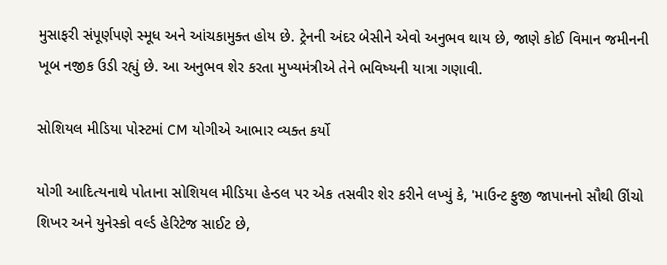મુસાફરી સંપૂર્ણપણે સ્મૂધ અને આંચકામુક્ત હોય છે. ટ્રેનની અંદર બેસીને એવો અનુભવ થાય છે, જાણે કોઈ વિમાન જમીનની ખૂબ નજીક ઉડી રહ્યું છે. આ અનુભવ શેર કરતા મુખ્યમંત્રીએ તેને ભવિષ્યની યાત્રા ગણાવી.

સોશિયલ મીડિયા પોસ્ટમાં CM યોગીએ આભાર વ્યક્ત કર્યો

યોગી આદિત્યનાથે પોતાના સોશિયલ મીડિયા હેન્ડલ પર એક તસવીર શેર કરીને લખ્યું કે, 'માઉન્ટ ફુજી જાપાનનો સૌથી ઊંચો શિખર અને યુનેસ્કો વર્લ્ડ હેરિટેજ સાઈટ છે,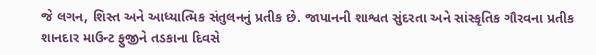જે લગન, શિસ્ત અને આધ્યાત્મિક સંતુલનનું પ્રતીક છે. જાપાનની શાશ્વત સુંદરતા અને સાંસ્કૃતિક ગૌરવના પ્રતીક શાનદાર માઉન્ટ ફુજીને તડકાના દિવસે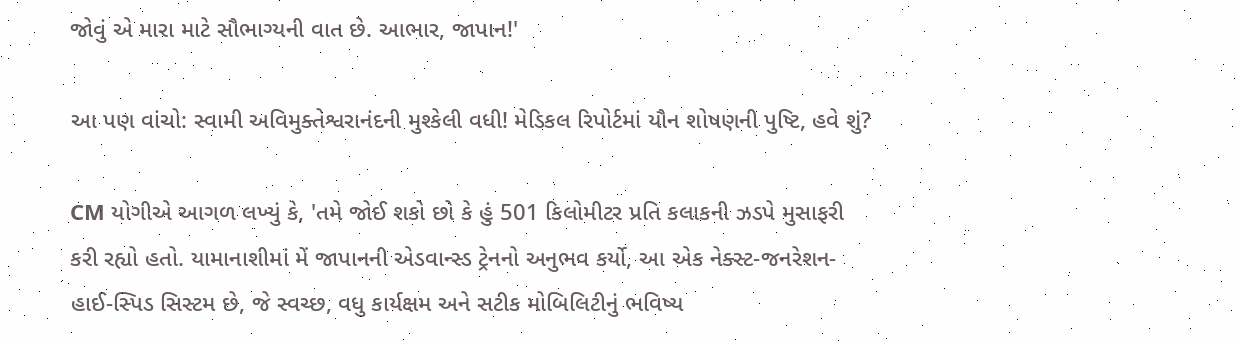જોવું એ મારા માટે સૌભાગ્યની વાત છે. આભાર, જાપાન!'

આ પણ વાંચો: સ્વામી અવિમુક્તેશ્વરાનંદની મુશ્કેલી વધી! મેડિકલ રિપોર્ટમાં યૌન શોષણની પુષ્ટિ, હવે શું?

CM યોગીએ આગળ લખ્યું કે, 'તમે જોઈ શકો છો કે હું 501 કિલોમીટર પ્રતિ કલાકની ઝડપે મુસાફરી કરી રહ્યો હતો. યામાનાશીમાં મેં જાપાનની એડવાન્સ્ડ ટ્રેનનો અનુભવ કર્યો, આ એક નેક્સ્ટ-જનરેશન-હાઈ-સ્પિડ સિસ્ટમ છે, જે સ્વચ્છ, વધુ કાર્યક્ષમ અને સટીક મોબિલિટીનું ભવિષ્ય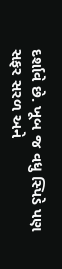દર્શાવે છે. ખૂબ જ વધુ સ્પિડે પણ સફર સરળ અને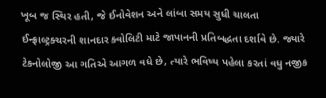ખૂબ જ સ્થિર હતી, જે ઈનોવેશન અને લાંબા સમય સુધી ચાલતા ઈન્ફ્રાલ્ટ્રક્ચરની શાનદાર ક્વોલિટી માટે જાપાનની પ્રતિબદ્ધતા દર્શાવે છે. જ્યારે ટેકનોલોજી આ ગતિએ આગળ વધે છે, ત્યારે ભવિષ્ય પહેલા કરતાં વધુ નજીક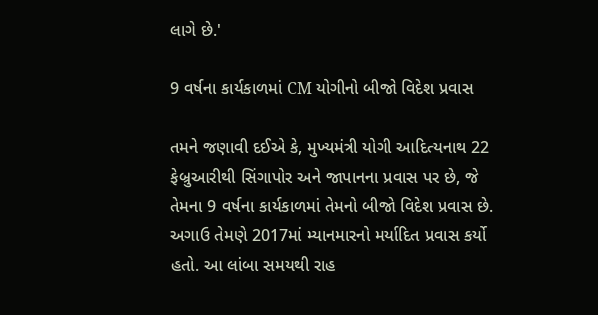લાગે છે.'

9 વર્ષના કાર્યકાળમાં CM યોગીનો બીજો વિદેશ પ્રવાસ

તમને જણાવી દઈએ કે, મુખ્યમંત્રી યોગી આદિત્યનાથ 22 ફેબ્રુઆરીથી સિંગાપોર અને જાપાનના પ્રવાસ પર છે, જે તેમના 9 વર્ષના કાર્યકાળમાં તેમનો બીજો વિદેશ પ્રવાસ છે. અગાઉ તેમણે 2017માં મ્યાનમારનો મર્યાદિત પ્રવાસ કર્યો હતો. આ લાંબા સમયથી રાહ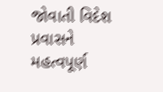જોવાતી વિદેશ પ્રવાસને મહત્વપૂર્ણ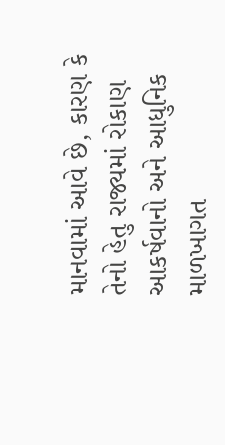માનવામાં આવે છે, કારણ કે તેનો હેતુ રાજ્યમાં રોકાણ આકર્ષવાનો અને આધુનિક માળખાગત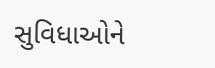સુવિધાઓને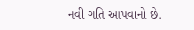નવી ગતિ આપવાનો છે.